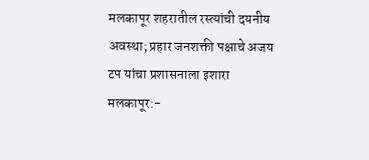मलकापूर शहरातील रस्त्यांची दयनीय अवस्था; प्रहार जनशक्ती पक्षाचे अजय टप यांचा प्रशासनाला इशारा
मलकापूर:-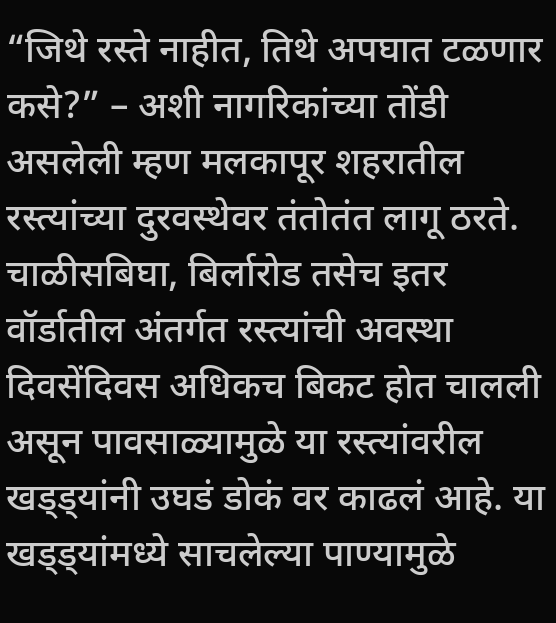“जिथे रस्ते नाहीत, तिथे अपघात टळणार कसे?” – अशी नागरिकांच्या तोंडी असलेली म्हण मलकापूर शहरातील रस्त्यांच्या दुरवस्थेवर तंतोतंत लागू ठरते. चाळीसबिघा, बिर्लारोड तसेच इतर वॉर्डातील अंतर्गत रस्त्यांची अवस्था दिवसेंदिवस अधिकच बिकट होत चालली असून पावसाळ्यामुळे या रस्त्यांवरील खड्ड्यांनी उघडं डोकं वर काढलं आहे. या खड्ड्यांमध्ये साचलेल्या पाण्यामुळे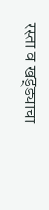रस्ता व खड्ड्याचा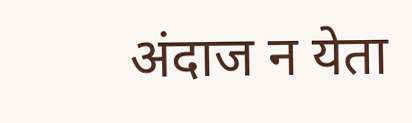अंदाज न येता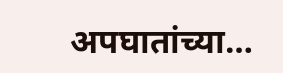अपघातांच्या…